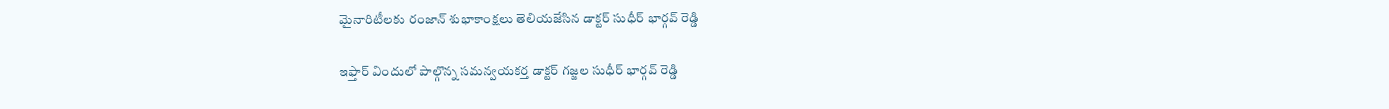మైనారిటీలకు రంజాన్ శుభాకాంక్షలు తెలియజేసిన డాక్టర్ సుధీర్ భార్గవ్ రెడ్డి

ఇఫ్తార్ విందులో పాల్గొన్న సమన్వయకర్త డాక్టర్ గజ్జల సుధీర్ భార్గవ్ రెడ్డి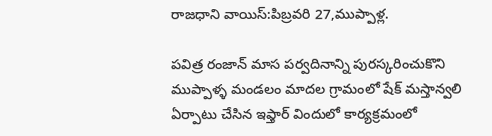రాజధాని వాయిస్:పిబ్రవరి 27,ముప్పాళ్ల.

పవిత్ర రంజాన్ మాస పర్వదినాన్ని పురస్కరించుకొని ముప్పాళ్ళ మండలం మాదల గ్రామంలో షేక్ మస్తాన్వలి ఏర్పాటు చేసిన ఇఫ్తార్ విందులో కార్యక్రమంలో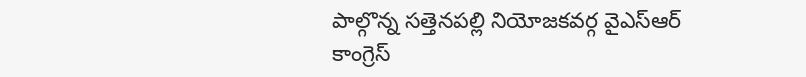పాల్గొన్న సత్తెనపల్లి నియోజకవర్గ వైఎస్ఆర్ కాంగ్రెస్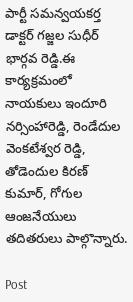పార్టీ సమన్వయకర్త డాక్టర్ గజ్జల సుధీర్ భార్గవ రెడ్డి.ఈ కార్యక్రమంలో నాయకులు ఇందూరి నర్సింహారెడ్డి, రెండేదుల వెంకటేశ్వర రెడ్డి, తోడెందుల కిరణ్ కుమార్, గోగుల ఆంజనేయులు తదితరులు పాల్గొన్నారు.

Post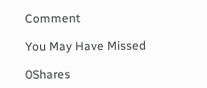Comment

You May Have Missed

0Shares